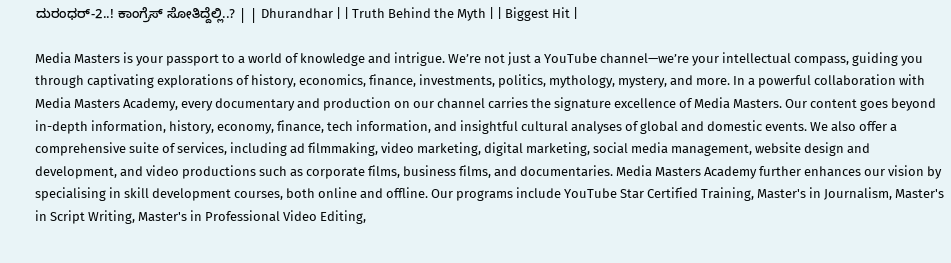ದುರಂಧರ್-2..! ಕಾಂಗ್ರೆಸ್ ಸೋತಿದ್ದೆಲ್ಲಿ..? | | Dhurandhar | | Truth Behind the Myth | | Biggest Hit |

Media Masters is your passport to a world of knowledge and intrigue. We’re not just a YouTube channel—we’re your intellectual compass, guiding you through captivating explorations of history, economics, finance, investments, politics, mythology, mystery, and more. In a powerful collaboration with Media Masters Academy, every documentary and production on our channel carries the signature excellence of Media Masters. Our content goes beyond in-depth information, history, economy, finance, tech information, and insightful cultural analyses of global and domestic events. We also offer a comprehensive suite of services, including ad filmmaking, video marketing, digital marketing, social media management, website design and development, and video productions such as corporate films, business films, and documentaries. Media Masters Academy further enhances our vision by specialising in skill development courses, both online and offline. Our programs include YouTube Star Certified Training, Master's in Journalism, Master's in Script Writing, Master's in Professional Video Editing,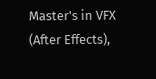Master's in VFX (After Effects),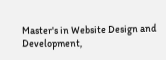Master's in Website Design and Development,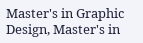Master's in Graphic Design, Master's in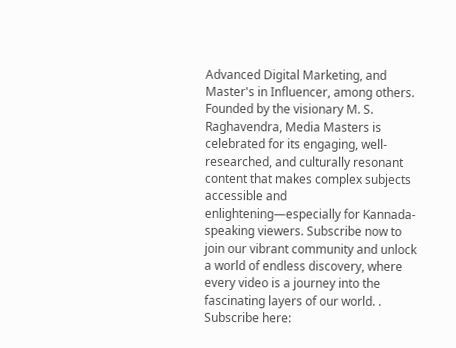Advanced Digital Marketing, and Master's in Influencer, among others. Founded by the visionary M. S. Raghavendra, Media Masters is celebrated for its engaging, well-researched, and culturally resonant content that makes complex subjects accessible and enlightening—especially for Kannada-speaking viewers. Subscribe now to join our vibrant community and unlock a world of endless discovery, where every video is a journey into the fascinating layers of our world. . Subscribe here: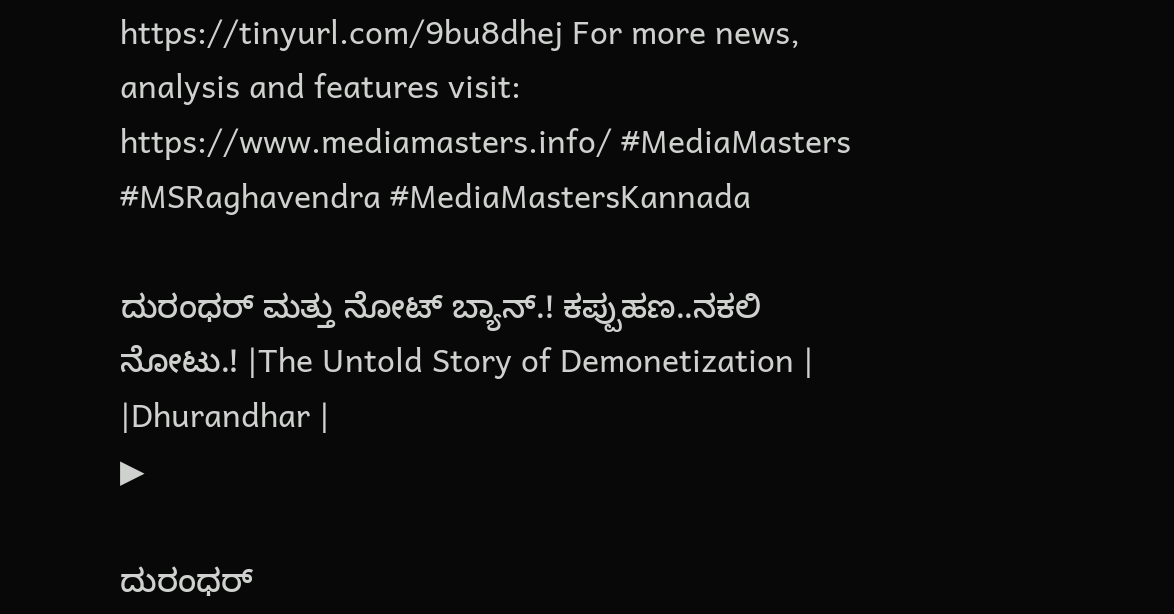https://tinyurl.com/9bu8dhej For more news, analysis and features visit: https://www.mediamasters.info/ #MediaMasters #MSRaghavendra #MediaMastersKannada

ದುರಂಧರ್ ಮತ್ತು ನೋಟ್ ಬ್ಯಾನ್.! ಕಪ್ಪುಹಣ..ನಕಲಿ ನೋಟು.! |The Untold Story of Demonetization | |Dhurandhar |
▶

ದುರಂಧರ್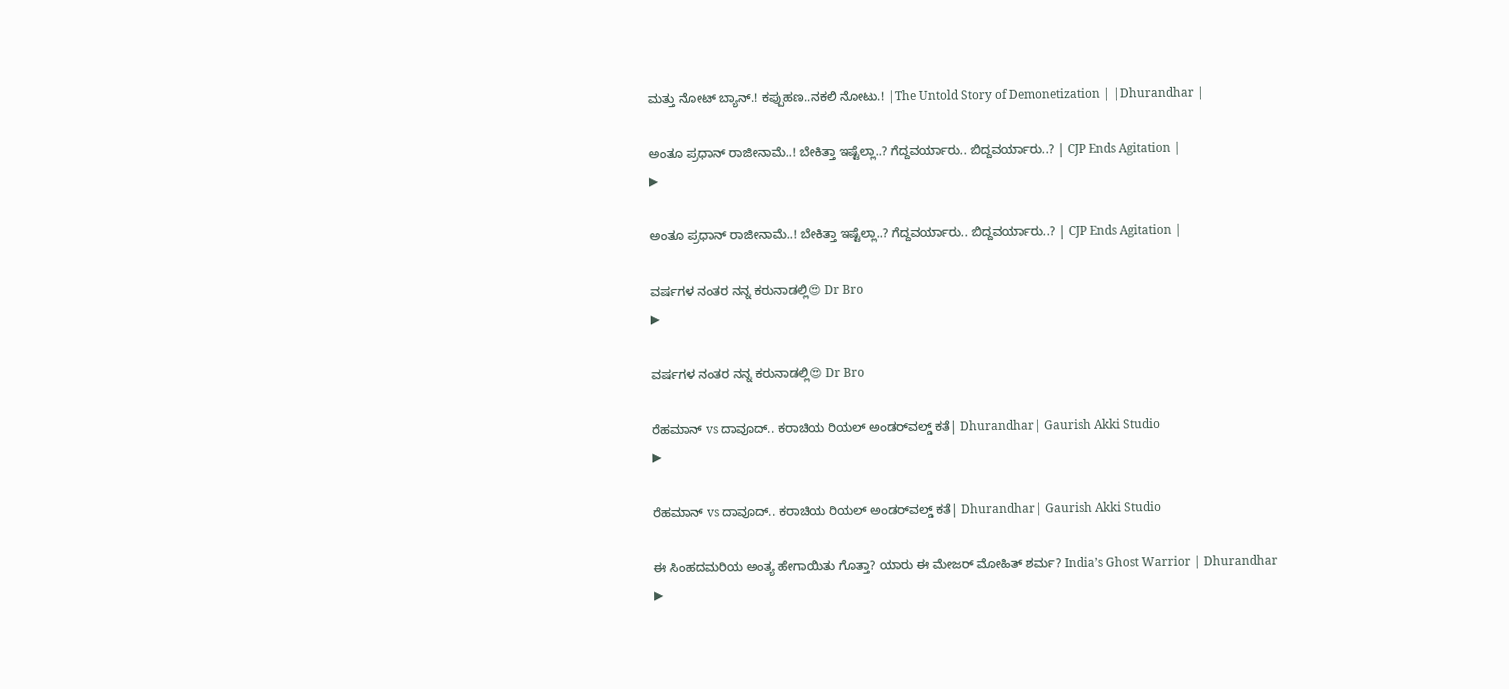ಮತ್ತು ನೋಟ್ ಬ್ಯಾನ್.! ಕಪ್ಪುಹಣ..ನಕಲಿ ನೋಟು.! |The Untold Story of Demonetization | |Dhurandhar |

ಅಂತೂ ಪ್ರಧಾನ್ ರಾಜೀನಾಮೆ..! ಬೇಕಿತ್ತಾ ಇಷ್ಟೆಲ್ಲಾ..? ಗೆದ್ದವರ್ಯಾರು.. ಬಿದ್ದವರ್ಯಾರು..? | CJP Ends Agitation |
▶

ಅಂತೂ ಪ್ರಧಾನ್ ರಾಜೀನಾಮೆ..! ಬೇಕಿತ್ತಾ ಇಷ್ಟೆಲ್ಲಾ..? ಗೆದ್ದವರ್ಯಾರು.. ಬಿದ್ದವರ್ಯಾರು..? | CJP Ends Agitation |

ವರ್ಷಗಳ ನಂತರ ನನ್ನ ಕರುನಾಡಲ್ಲಿ😍 Dr Bro
▶

ವರ್ಷಗಳ ನಂತರ ನನ್ನ ಕರುನಾಡಲ್ಲಿ😍 Dr Bro

ರೆಹಮಾನ್‌ vs ದಾವೂದ್.. ಕರಾಚಿಯ ರಿಯಲ್‌ ಅಂಡರ್‌ವಲ್ಡ್‌ ಕತೆ| Dhurandhar| Gaurish Akki Studio
▶

ರೆಹಮಾನ್‌ vs ದಾವೂದ್.. ಕರಾಚಿಯ ರಿಯಲ್‌ ಅಂಡರ್‌ವಲ್ಡ್‌ ಕತೆ| Dhurandhar| Gaurish Akki Studio

ಈ ಸಿಂಹದಮರಿಯ ಅಂತ್ಯ ಹೇಗಾಯಿತು ಗೊತ್ತಾ? ಯಾರು ಈ ಮೇಜರ್ ಮೋಹಿತ್ ಶರ್ಮ? India’s Ghost Warrior | Dhurandhar
▶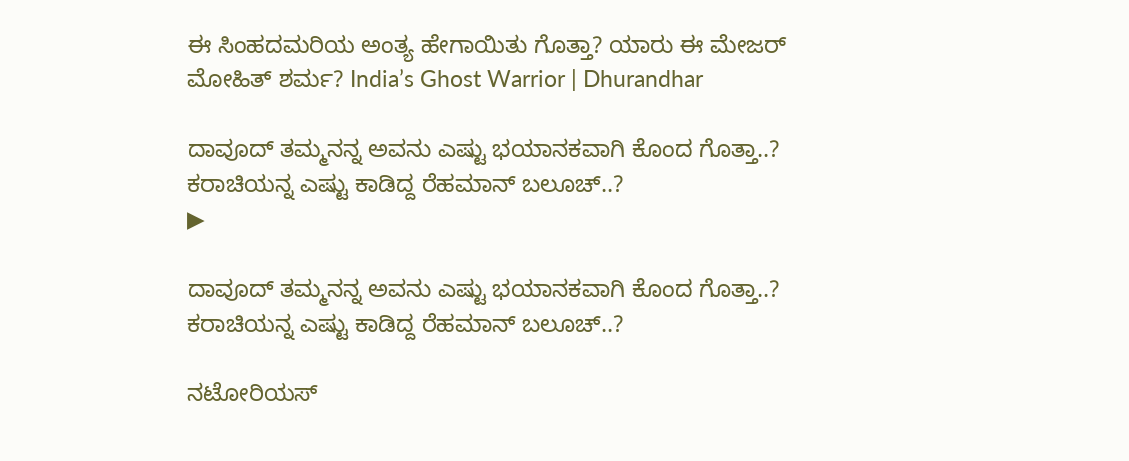ಈ ಸಿಂಹದಮರಿಯ ಅಂತ್ಯ ಹೇಗಾಯಿತು ಗೊತ್ತಾ? ಯಾರು ಈ ಮೇಜರ್ ಮೋಹಿತ್ ಶರ್ಮ? India’s Ghost Warrior | Dhurandhar

ದಾವೂದ್ ತಮ್ಮನನ್ನ ಅವನು ಎಷ್ಟು ಭಯಾನಕವಾಗಿ ಕೊಂದ ಗೊತ್ತಾ..? ಕರಾಚಿಯನ್ನ ಎಷ್ಟು ಕಾಡಿದ್ದ ರೆಹಮಾನ್ ಬಲೂಚ್..?
▶

ದಾವೂದ್ ತಮ್ಮನನ್ನ ಅವನು ಎಷ್ಟು ಭಯಾನಕವಾಗಿ ಕೊಂದ ಗೊತ್ತಾ..? ಕರಾಚಿಯನ್ನ ಎಷ್ಟು ಕಾಡಿದ್ದ ರೆಹಮಾನ್ ಬಲೂಚ್..?

ನಟೋರಿಯಸ್‌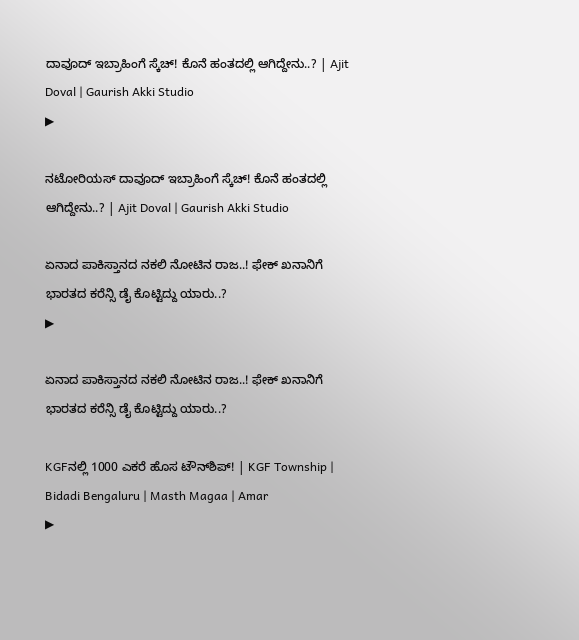ದಾವೂದ್‌ ಇಬ್ರಾಹಿಂಗೆ ಸ್ಕೆಚ್! ಕೊನೆ ಹಂತದಲ್ಲಿ ಆಗಿದ್ದೇನು..? | Ajit Doval | Gaurish Akki Studio
▶

ನಟೋರಿಯಸ್‌ ದಾವೂದ್‌ ಇಬ್ರಾಹಿಂಗೆ ಸ್ಕೆಚ್! ಕೊನೆ ಹಂತದಲ್ಲಿ ಆಗಿದ್ದೇನು..? | Ajit Doval | Gaurish Akki Studio

ಏನಾದ ಪಾಕಿಸ್ತಾನದ ನಕಲಿ ನೋಟಿನ ರಾಜ..! ಫೇಕ್ ಖನಾನಿಗೆ ಭಾರತದ ಕರೆನ್ಸಿ ಡೈ ಕೊಟ್ಟಿದ್ದು ಯಾರು..?
▶

ಏನಾದ ಪಾಕಿಸ್ತಾನದ ನಕಲಿ ನೋಟಿನ ರಾಜ..! ಫೇಕ್ ಖನಾನಿಗೆ ಭಾರತದ ಕರೆನ್ಸಿ ಡೈ ಕೊಟ್ಟಿದ್ದು ಯಾರು..?

KGFನಲ್ಲಿ 1000 ಎಕರೆ ಹೊಸ ಟೌನ್‌ಶಿಪ್! | KGF Township | Bidadi Bengaluru | Masth Magaa | Amar
▶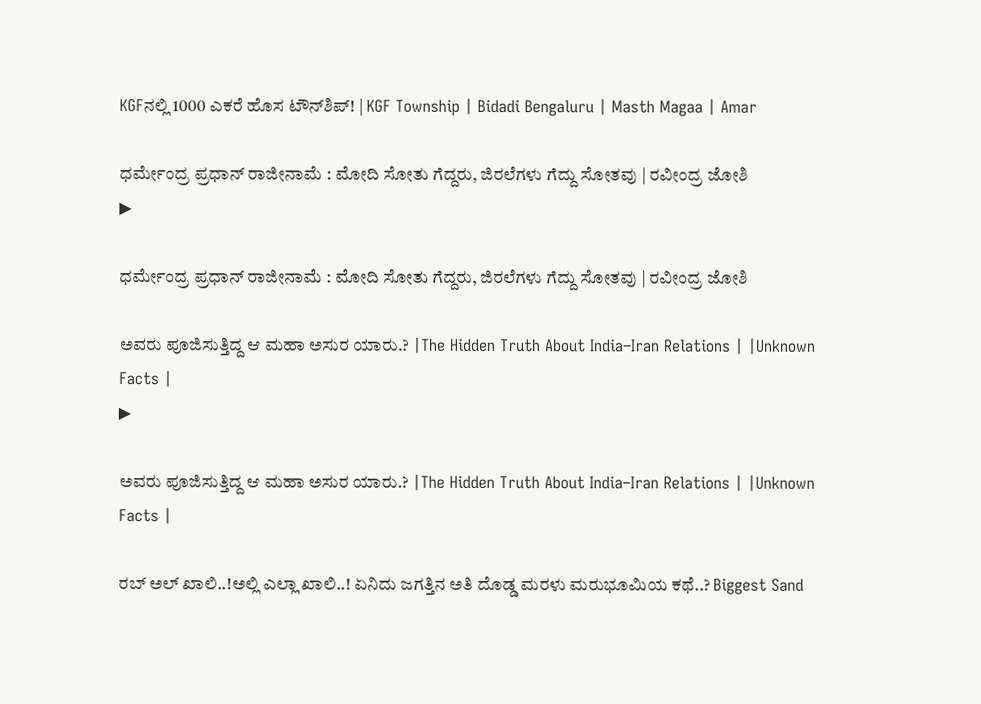KGFನಲ್ಲಿ 1000 ಎಕರೆ ಹೊಸ ಟೌನ್‌ಶಿಪ್! | KGF Township | Bidadi Bengaluru | Masth Magaa | Amar

ಧರ್ಮೇಂದ್ರ ಪ್ರಧಾನ್ ರಾಜೀನಾಮೆ : ಮೋದಿ ಸೋತು ಗೆದ್ದರು, ಜಿರಲೆಗಳು ಗೆದ್ದು ಸೋತವು | ರವೀಂದ್ರ ಜೋಶಿ
▶

ಧರ್ಮೇಂದ್ರ ಪ್ರಧಾನ್ ರಾಜೀನಾಮೆ : ಮೋದಿ ಸೋತು ಗೆದ್ದರು, ಜಿರಲೆಗಳು ಗೆದ್ದು ಸೋತವು | ರವೀಂದ್ರ ಜೋಶಿ

ಅವರು ಪೂಜಿಸುತ್ತಿದ್ದ ಆ ಮಹಾ ಅಸುರ ಯಾರು.? |The Hidden Truth About India–Iran Relations | |Unknown Facts |
▶

ಅವರು ಪೂಜಿಸುತ್ತಿದ್ದ ಆ ಮಹಾ ಅಸುರ ಯಾರು.? |The Hidden Truth About India–Iran Relations | |Unknown Facts |

ರಬ್ ಅಲ್ ಖಾಲಿ..!ಅಲ್ಲಿ ಎಲ್ಲಾ ಖಾಲಿ..! ಏನಿದು ಜಗತ್ತಿನ ಅತಿ ದೊಡ್ಡ ಮರಳು ಮರುಭೂಮಿಯ ಕಥೆ..? Biggest Sand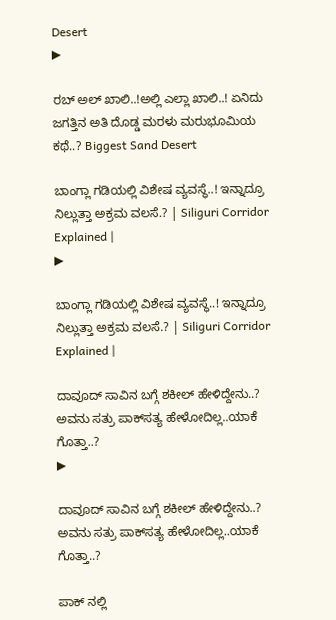Desert
▶

ರಬ್ ಅಲ್ ಖಾಲಿ..!ಅಲ್ಲಿ ಎಲ್ಲಾ ಖಾಲಿ..! ಏನಿದು ಜಗತ್ತಿನ ಅತಿ ದೊಡ್ಡ ಮರಳು ಮರುಭೂಮಿಯ ಕಥೆ..? Biggest Sand Desert

ಬಾಂಗ್ಲಾ ಗಡಿಯಲ್ಲಿ ವಿಶೇಷ ವ್ಯವಸ್ಥೆ..! ಇನ್ನಾದ್ರೂ ನಿಲ್ಲುತ್ತಾ ಅಕ್ರಮ ವಲಸೆ.? | Siliguri Corridor Explained |
▶

ಬಾಂಗ್ಲಾ ಗಡಿಯಲ್ಲಿ ವಿಶೇಷ ವ್ಯವಸ್ಥೆ..! ಇನ್ನಾದ್ರೂ ನಿಲ್ಲುತ್ತಾ ಅಕ್ರಮ ವಲಸೆ.? | Siliguri Corridor Explained |

ದಾವೂದ್ ಸಾವಿನ ಬಗ್ಗೆ ಶಕೀಲ್ ಹೇಳಿದ್ದೇನು..? ಅವನು ಸತ್ರು ಪಾಕ್‌ಸತ್ಯ ಹೇಳೋದಿಲ್ಲ..ಯಾಕೆ ಗೊತ್ತಾ..?
▶

ದಾವೂದ್ ಸಾವಿನ ಬಗ್ಗೆ ಶಕೀಲ್ ಹೇಳಿದ್ದೇನು..? ಅವನು ಸತ್ರು ಪಾಕ್‌ಸತ್ಯ ಹೇಳೋದಿಲ್ಲ..ಯಾಕೆ ಗೊತ್ತಾ..?

ಪಾಕ್ ನಲ್ಲಿ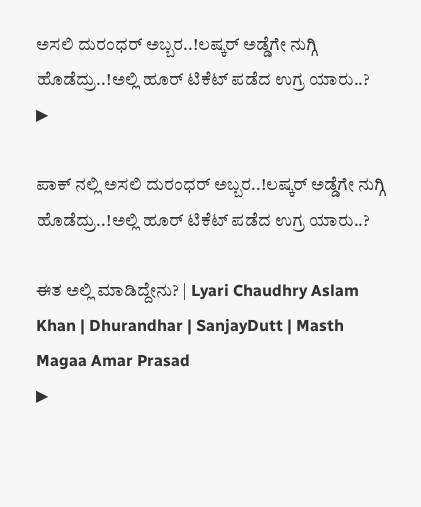ಅಸಲಿ ದುರಂಧರ್ ಅಬ್ಬರ..!ಲಷ್ಕರ್ ಅಡ್ಡೆಗೇ ನುಗ್ಗಿ ಹೊಡೆದ್ರು..!ಅಲ್ಲಿ ಹೂರ್ ಟಿಕೆಟ್ ಪಡೆದ ಉಗ್ರ ಯಾರು..?
▶

ಪಾಕ್ ನಲ್ಲಿ ಅಸಲಿ ದುರಂಧರ್ ಅಬ್ಬರ..!ಲಷ್ಕರ್ ಅಡ್ಡೆಗೇ ನುಗ್ಗಿ ಹೊಡೆದ್ರು..!ಅಲ್ಲಿ ಹೂರ್ ಟಿಕೆಟ್ ಪಡೆದ ಉಗ್ರ ಯಾರು..?

ಈತ ಅಲ್ಲಿ ಮಾಡಿದ್ದೇನು? | Lyari Chaudhry Aslam Khan | Dhurandhar | SanjayDutt | Masth Magaa Amar Prasad
▶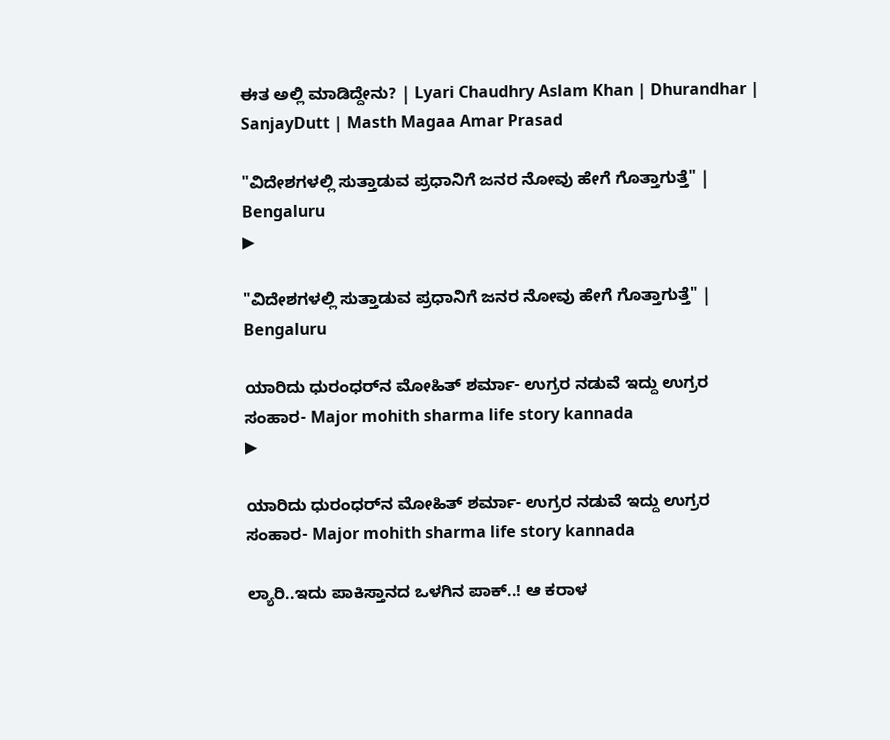ಈತ ಅಲ್ಲಿ ಮಾಡಿದ್ದೇನು? | Lyari Chaudhry Aslam Khan | Dhurandhar | SanjayDutt | Masth Magaa Amar Prasad

"ವಿದೇಶಗಳಲ್ಲಿ ಸುತ್ತಾಡುವ ಪ್ರಧಾನಿಗೆ ಜನರ ನೋವು ಹೇಗೆ ಗೊತ್ತಾಗುತ್ತೆ" | Bengaluru
▶

"ವಿದೇಶಗಳಲ್ಲಿ ಸುತ್ತಾಡುವ ಪ್ರಧಾನಿಗೆ ಜನರ ನೋವು ಹೇಗೆ ಗೊತ್ತಾಗುತ್ತೆ" | Bengaluru

ಯಾರಿದು ಧುರಂಧರ್‌ನ ಮೋಹಿತ್ ಶರ್ಮಾ- ಉಗ್ರರ ನಡುವೆ ಇದ್ದು ಉಗ್ರರ ಸಂಹಾರ- Major mohith sharma life story kannada
▶

ಯಾರಿದು ಧುರಂಧರ್‌ನ ಮೋಹಿತ್ ಶರ್ಮಾ- ಉಗ್ರರ ನಡುವೆ ಇದ್ದು ಉಗ್ರರ ಸಂಹಾರ- Major mohith sharma life story kannada

ಲ್ಯಾರಿ..ಇದು ಪಾಕಿಸ್ತಾನದ ಒಳಗಿನ ಪಾಕ್..! ಆ ಕರಾಳ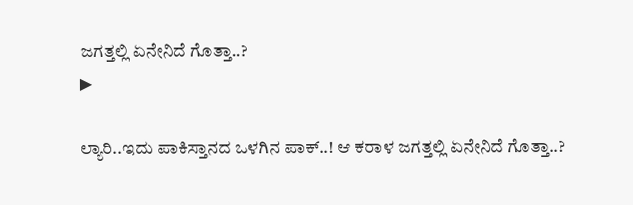ಜಗತ್ತಲ್ಲಿ ಏನೇನಿದೆ ಗೊತ್ತಾ..?
▶

ಲ್ಯಾರಿ..ಇದು ಪಾಕಿಸ್ತಾನದ ಒಳಗಿನ ಪಾಕ್..! ಆ ಕರಾಳ ಜಗತ್ತಲ್ಲಿ ಏನೇನಿದೆ ಗೊತ್ತಾ..?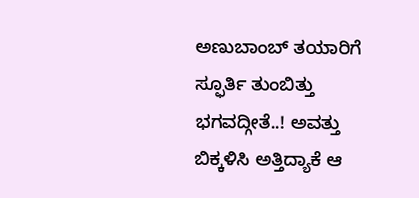ಅಣುಬಾಂಬ್ ತಯಾರಿಗೆ ಸ್ಫೂರ್ತಿ ತುಂಬಿತ್ತು ಭಗವದ್ಗೀತೆ..! ಅವತ್ತು ಬಿಕ್ಕಳಿಸಿ ಅತ್ತಿದ್ಯಾಕೆ ಆ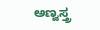ಅಣ್ವಸ್ತ್ರ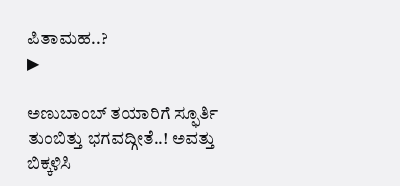ಪಿತಾಮಹ..?
▶

ಅಣುಬಾಂಬ್ ತಯಾರಿಗೆ ಸ್ಫೂರ್ತಿ ತುಂಬಿತ್ತು ಭಗವದ್ಗೀತೆ..! ಅವತ್ತು ಬಿಕ್ಕಳಿಸಿ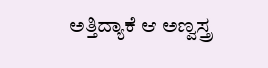ಅತ್ತಿದ್ಯಾಕೆ ಆ ಅಣ್ವಸ್ತ್ರ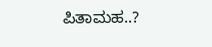ಪಿತಾಮಹ..?